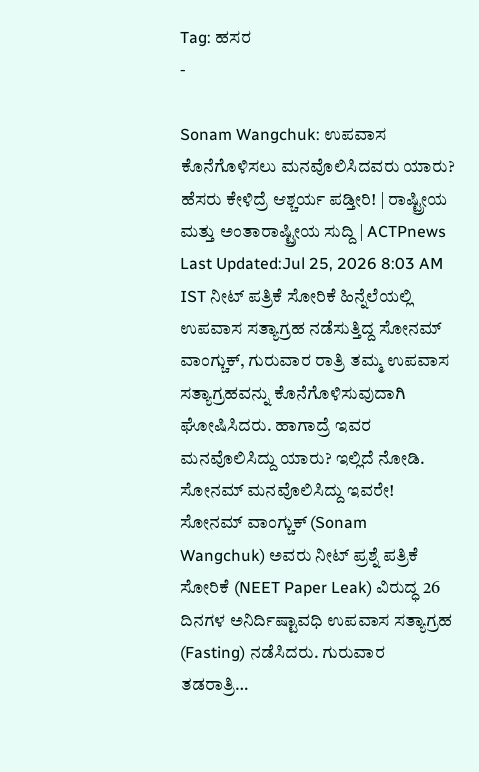Tag: ಹಸರ
-

Sonam Wangchuk: ಉಪವಾಸ ಕೊನೆಗೊಳಿಸಲು ಮನವೊಲಿಸಿದವರು ಯಾರು? ಹೆಸರು ಕೇಳಿದ್ರೆ ಆಶ್ಚರ್ಯ ಪಡ್ತೀರಿ! | ರಾಷ್ಟ್ರೀಯ ಮತ್ತು ಅಂತಾರಾಷ್ಟ್ರೀಯ ಸುದ್ದಿ | ACTPnews
Last Updated:Jul 25, 2026 8:03 AM IST ನೀಟ್ ಪತ್ರಿಕೆ ಸೋರಿಕೆ ಹಿನ್ನೆಲೆಯಲ್ಲಿ ಉಪವಾಸ ಸತ್ಯಾಗ್ರಹ ನಡೆಸುತ್ತಿದ್ದ ಸೋನಮ್ ವಾಂಗ್ಚುಕ್, ಗುರುವಾರ ರಾತ್ರಿ ತಮ್ಮ ಉಪವಾಸ ಸತ್ಯಾಗ್ರಹವನ್ನು ಕೊನೆಗೊಳಿಸುವುದಾಗಿ ಘೋಷಿಸಿದರು. ಹಾಗಾದ್ರೆ ಇವರ ಮನವೊಲಿಸಿದ್ದು ಯಾರು? ಇಲ್ಲಿದೆ ನೋಡಿ. ಸೋನಮ್ ಮನವೊಲಿಸಿದ್ದು ಇವರೇ! ಸೋನಮ್ ವಾಂಗ್ಚುಕ್ (Sonam Wangchuk) ಅವರು ನೀಟ್ ಪ್ರಶ್ನೆ ಪತ್ರಿಕೆ ಸೋರಿಕೆ (NEET Paper Leak) ವಿರುದ್ಧ 26 ದಿನಗಳ ಅನಿರ್ದಿಷ್ಟಾವಧಿ ಉಪವಾಸ ಸತ್ಯಾಗ್ರಹ (Fasting) ನಡೆಸಿದರು. ಗುರುವಾರ ತಡರಾತ್ರಿ…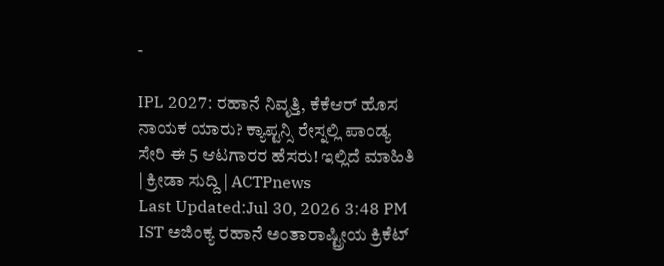-

IPL 2027: ರಹಾನೆ ನಿವೃತ್ತಿ, ಕೆಕೆಆರ್ ಹೊಸ ನಾಯಕ ಯಾರು? ಕ್ಯಾಪ್ಟನ್ಸಿ ರೇಸ್ನಲ್ಲಿ ಪಾಂಡ್ಯ ಸೇರಿ ಈ 5 ಆಟಗಾರರ ಹೆಸರು! ಇಲ್ಲಿದೆ ಮಾಹಿತಿ | ಕ್ರೀಡಾ ಸುದ್ದಿ | ACTPnews
Last Updated:Jul 30, 2026 3:48 PM IST ಅಜಿಂಕ್ಯ ರಹಾನೆ ಅಂತಾರಾಷ್ಟ್ರೀಯ ಕ್ರಿಕೆಟ್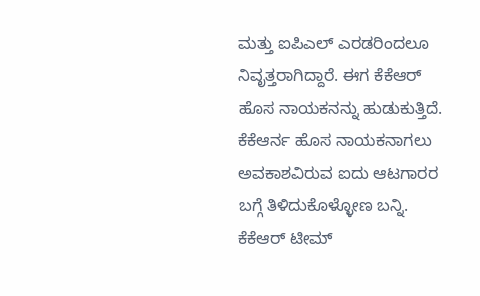ಮತ್ತು ಐಪಿಎಲ್ ಎರಡರಿಂದಲೂ ನಿವೃತ್ತರಾಗಿದ್ದಾರೆ. ಈಗ ಕೆಕೆಆರ್ ಹೊಸ ನಾಯಕನನ್ನು ಹುಡುಕುತ್ತಿದೆ. ಕೆಕೆಆರ್ನ ಹೊಸ ನಾಯಕನಾಗಲು ಅವಕಾಶವಿರುವ ಐದು ಆಟಗಾರರ ಬಗ್ಗೆ ತಿಳಿದುಕೊಳ್ಳೋಣ ಬನ್ನಿ. ಕೆಕೆಆರ್ ಟೀಮ್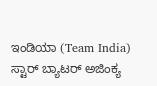ಇಂಡಿಯಾ (Team India) ಸ್ಟಾರ್ ಬ್ಯಾಟರ್ ಅಜಿಂಕ್ಯ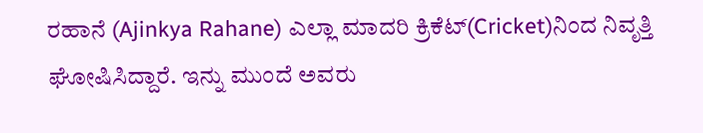ರಹಾನೆ (Ajinkya Rahane) ಎಲ್ಲಾ ಮಾದರಿ ಕ್ರಿಕೆಟ್(Cricket)ನಿಂದ ನಿವೃತ್ತಿ ಘೋಷಿಸಿದ್ದಾರೆ. ಇನ್ನು ಮುಂದೆ ಅವರು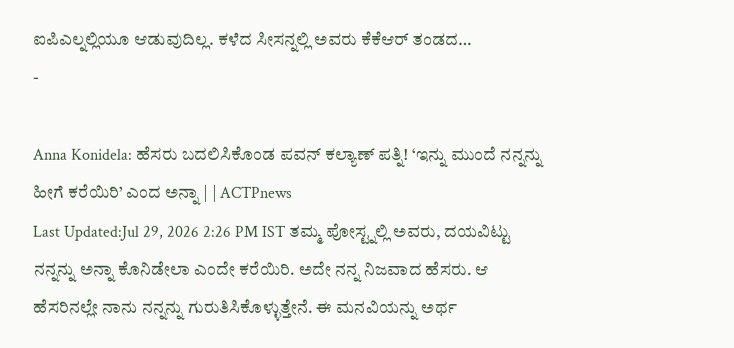ಐಪಿಎಲ್ನಲ್ಲಿಯೂ ಆಡುವುದಿಲ್ಲ. ಕಳೆದ ಸೀಸನ್ನಲ್ಲಿ ಅವರು ಕೆಕೆಆರ್ ತಂಡದ…
-

Anna Konidela: ಹೆಸರು ಬದಲಿಸಿಕೊಂಡ ಪವನ್ ಕಲ್ಯಾಣ್ ಪತ್ನಿ! ‘ಇನ್ನು ಮುಂದೆ ನನ್ನನ್ನು ಹೀಗೆ ಕರೆಯಿರಿ’ ಎಂದ ಅನ್ನಾ | | ACTPnews
Last Updated:Jul 29, 2026 2:26 PM IST ತಮ್ಮ ಪೋಸ್ಟ್ನಲ್ಲಿ ಅವರು, ದಯವಿಟ್ಟು ನನ್ನನ್ನು ಅನ್ನಾ ಕೊನಿಡೇಲಾ ಎಂದೇ ಕರೆಯಿರಿ. ಅದೇ ನನ್ನ ನಿಜವಾದ ಹೆಸರು. ಆ ಹೆಸರಿನಲ್ಲೇ ನಾನು ನನ್ನನ್ನು ಗುರುತಿಸಿಕೊಳ್ಳುತ್ತೇನೆ. ಈ ಮನವಿಯನ್ನು ಅರ್ಥ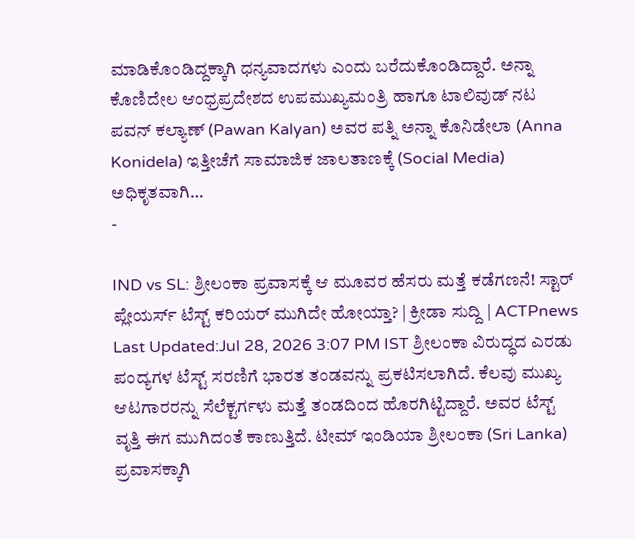ಮಾಡಿಕೊಂಡಿದ್ದಕ್ಕಾಗಿ ಧನ್ಯವಾದಗಳು ಎಂದು ಬರೆದುಕೊಂಡಿದ್ದಾರೆ. ಅನ್ನಾ ಕೊಣಿದೇಲ ಆಂಧ್ರಪ್ರದೇಶದ ಉಪಮುಖ್ಯಮಂತ್ರಿ ಹಾಗೂ ಟಾಲಿವುಡ್ ನಟ ಪವನ್ ಕಲ್ಯಾಣ್ (Pawan Kalyan) ಅವರ ಪತ್ನಿ ಅನ್ನಾ ಕೊನಿಡೇಲಾ (Anna Konidela) ಇತ್ತೀಚೆಗೆ ಸಾಮಾಜಿಕ ಜಾಲತಾಣಕ್ಕೆ (Social Media) ಅಧಿಕೃತವಾಗಿ…
-

IND vs SL: ಶ್ರೀಲಂಕಾ ಪ್ರವಾಸಕ್ಕೆ ಆ ಮೂವರ ಹೆಸರು ಮತ್ತೆ ಕಡೆಗಣನೆ! ಸ್ಟಾರ್ ಪ್ಲೇಯರ್ಸ್ ಟೆಸ್ಟ್ ಕರಿಯರ್ ಮುಗಿದೇ ಹೋಯ್ತಾ? | ಕ್ರೀಡಾ ಸುದ್ದಿ | ACTPnews
Last Updated:Jul 28, 2026 3:07 PM IST ಶ್ರೀಲಂಕಾ ವಿರುದ್ಧದ ಎರಡು ಪಂದ್ಯಗಳ ಟೆಸ್ಟ್ ಸರಣಿಗೆ ಭಾರತ ತಂಡವನ್ನು ಪ್ರಕಟಿಸಲಾಗಿದೆ. ಕೆಲವು ಮುಖ್ಯ ಆಟಗಾರರನ್ನು ಸೆಲೆಕ್ಟರ್ಗಳು ಮತ್ತೆ ತಂಡದಿಂದ ಹೊರಗಿಟ್ಟಿದ್ದಾರೆ. ಅವರ ಟೆಸ್ಟ್ ವೃತ್ತಿ ಈಗ ಮುಗಿದಂತೆ ಕಾಣುತ್ತಿದೆ. ಟೀಮ್ ಇಂಡಿಯಾ ಶ್ರೀಲಂಕಾ (Sri Lanka) ಪ್ರವಾಸಕ್ಕಾಗಿ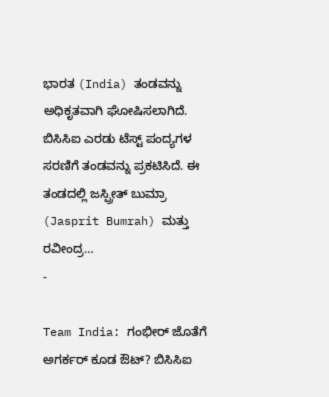ಭಾರತ (India) ತಂಡವನ್ನು ಅಧಿಕೃತವಾಗಿ ಘೋಷಿಸಲಾಗಿದೆ. ಬಿಸಿಸಿಐ ಎರಡು ಟೆಸ್ಟ್ ಪಂದ್ಯಗಳ ಸರಣಿಗೆ ತಂಡವನ್ನು ಪ್ರಕಟಿಸಿದೆ. ಈ ತಂಡದಲ್ಲಿ ಜಸ್ಪ್ರೀತ್ ಬುಮ್ರಾ (Jasprit Bumrah) ಮತ್ತು ರವೀಂದ್ರ…
-

Team India: ಗಂಭೀರ್ ಜೊತೆಗೆ ಅಗರ್ಕರ್ ಕೂಡ ಔಟ್? ಬಿಸಿಸಿಐ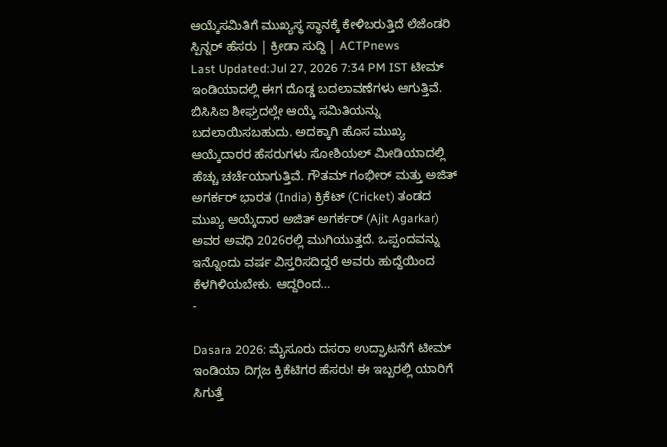ಆಯ್ಕೆಸಮಿತಿಗೆ ಮುಖ್ಯಸ್ಥ ಸ್ಥಾನಕ್ಕೆ ಕೇಳಿಬರುತ್ತಿದೆ ಲೆಜೆಂಡರಿ ಸ್ಪಿನ್ನರ್ ಹೆಸರು | ಕ್ರೀಡಾ ಸುದ್ದಿ | ACTPnews
Last Updated:Jul 27, 2026 7:34 PM IST ಟೀಮ್ ಇಂಡಿಯಾದಲ್ಲಿ ಈಗ ದೊಡ್ಡ ಬದಲಾವಣೆಗಳು ಆಗುತ್ತಿವೆ. ಬಿಸಿಸಿಐ ಶೀಘ್ರದಲ್ಲೇ ಆಯ್ಕೆ ಸಮಿತಿಯನ್ನು ಬದಲಾಯಿಸಬಹುದು. ಅದಕ್ಕಾಗಿ ಹೊಸ ಮುಖ್ಯ ಆಯ್ಕೆದಾರರ ಹೆಸರುಗಳು ಸೋಶಿಯಲ್ ಮೀಡಿಯಾದಲ್ಲಿ ಹೆಚ್ಚು ಚರ್ಚೆಯಾಗುತ್ತಿವೆ. ಗೌತಮ್ ಗಂಭೀರ್ ಮತ್ತು ಅಜಿತ್ ಅಗರ್ಕರ್ ಭಾರತ (India) ಕ್ರಿಕೆಟ್ (Cricket) ತಂಡದ ಮುಖ್ಯ ಆಯ್ಕೆದಾರ ಅಜಿತ್ ಅಗರ್ಕರ್ (Ajit Agarkar) ಅವರ ಅವಧಿ 2026ರಲ್ಲಿ ಮುಗಿಯುತ್ತದೆ. ಒಪ್ಪಂದವನ್ನು ಇನ್ನೊಂದು ವರ್ಷ ವಿಸ್ತರಿಸದಿದ್ದರೆ ಅವರು ಹುದ್ದೆಯಿಂದ ಕೆಳಗಿಳಿಯಬೇಕು. ಆದ್ದರಿಂದ…
-

Dasara 2026: ಮೈಸೂರು ದಸರಾ ಉದ್ಘಾಟನೆಗೆ ಟೀಮ್ ಇಂಡಿಯಾ ದಿಗ್ಗಜ ಕ್ರಿಕೆಟಿಗರ ಹೆಸರು! ಈ ಇಬ್ಬರಲ್ಲಿ ಯಾರಿಗೆ ಸಿಗುತ್ತೆ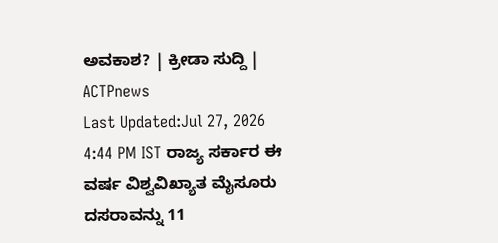ಅವಕಾಶ? | ಕ್ರೀಡಾ ಸುದ್ದಿ | ACTPnews
Last Updated:Jul 27, 2026 4:44 PM IST ರಾಜ್ಯ ಸರ್ಕಾರ ಈ ವರ್ಷ ವಿಶ್ವವಿಖ್ಯಾತ ಮೈಸೂರು ದಸರಾವನ್ನು 11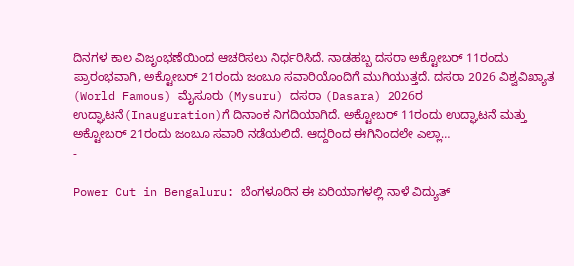ದಿನಗಳ ಕಾಲ ವಿಜೃಂಭಣೆಯಿಂದ ಆಚರಿಸಲು ನಿರ್ಧರಿಸಿದೆ. ನಾಡಹಬ್ಬ ದಸರಾ ಅಕ್ಟೋಬರ್ 11ರಂದು ಪ್ರಾರಂಭವಾಗಿ, ಅಕ್ಟೋಬರ್ 21ರಂದು ಜಂಬೂ ಸವಾರಿಯೊಂದಿಗೆ ಮುಗಿಯುತ್ತದೆ. ದಸರಾ 2026 ವಿಶ್ವವಿಖ್ಯಾತ (World Famous) ಮೈಸೂರು (Mysuru) ದಸರಾ (Dasara) 2026ರ ಉದ್ಘಾಟನೆ(Inauguration)ಗೆ ದಿನಾಂಕ ನಿಗದಿಯಾಗಿದೆ. ಅಕ್ಟೋಬರ್ 11ರಂದು ಉದ್ಘಾಟನೆ ಮತ್ತು ಅಕ್ಟೋಬರ್ 21ರಂದು ಜಂಬೂ ಸವಾರಿ ನಡೆಯಲಿದೆ. ಆದ್ದರಿಂದ ಈಗಿನಿಂದಲೇ ಎಲ್ಲಾ…
-

Power Cut in Bengaluru: ಬೆಂಗಳೂರಿನ ಈ ಏರಿಯಾಗಳಲ್ಲಿ ನಾಳೆ ವಿದ್ಯುತ್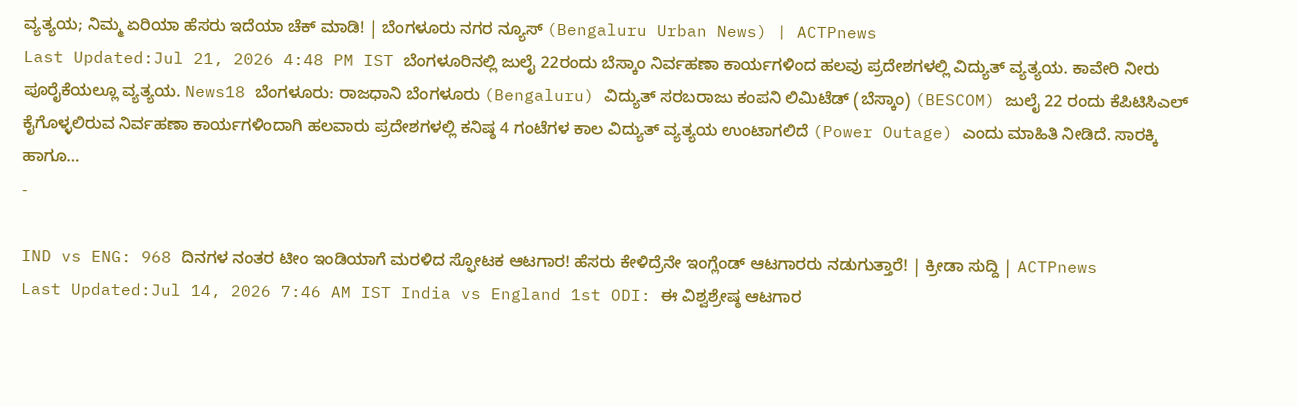ವ್ಯತ್ಯಯ; ನಿಮ್ಮ ಏರಿಯಾ ಹೆಸರು ಇದೆಯಾ ಚೆಕ್ ಮಾಡಿ! | ಬೆಂಗಳೂರು ನಗರ ನ್ಯೂಸ್ (Bengaluru Urban News) | ACTPnews
Last Updated:Jul 21, 2026 4:48 PM IST ಬೆಂಗಳೂರಿನಲ್ಲಿ ಜುಲೈ 22ರಂದು ಬೆಸ್ಕಾಂ ನಿರ್ವಹಣಾ ಕಾರ್ಯಗಳಿಂದ ಹಲವು ಪ್ರದೇಶಗಳಲ್ಲಿ ವಿದ್ಯುತ್ ವ್ಯತ್ಯಯ. ಕಾವೇರಿ ನೀರು ಪೂರೈಕೆಯಲ್ಲೂ ವ್ಯತ್ಯಯ. News18 ಬೆಂಗಳೂರು: ರಾಜಧಾನಿ ಬೆಂಗಳೂರು (Bengaluru) ವಿದ್ಯುತ್ ಸರಬರಾಜು ಕಂಪನಿ ಲಿಮಿಟೆಡ್ (ಬೆಸ್ಕಾಂ) (BESCOM) ಜುಲೈ 22 ರಂದು ಕೆಪಿಟಿಸಿಎಲ್ ಕೈಗೊಳ್ಳಲಿರುವ ನಿರ್ವಹಣಾ ಕಾರ್ಯಗಳಿಂದಾಗಿ ಹಲವಾರು ಪ್ರದೇಶಗಳಲ್ಲಿ ಕನಿಷ್ಠ 4 ಗಂಟೆಗಳ ಕಾಲ ವಿದ್ಯುತ್ ವ್ಯತ್ಯಯ ಉಂಟಾಗಲಿದೆ (Power Outage) ಎಂದು ಮಾಹಿತಿ ನೀಡಿದೆ. ಸಾರಕ್ಕಿ ಹಾಗೂ…
-

IND vs ENG: 968 ದಿನಗಳ ನಂತರ ಟೀಂ ಇಂಡಿಯಾಗೆ ಮರಳಿದ ಸ್ಫೋಟಕ ಆಟಗಾರ! ಹೆಸರು ಕೇಳಿದ್ರೆನೇ ಇಂಗ್ಲೆಂಡ್ ಆಟಗಾರರು ನಡುಗುತ್ತಾರೆ! | ಕ್ರೀಡಾ ಸುದ್ದಿ | ACTPnews
Last Updated:Jul 14, 2026 7:46 AM IST India vs England 1st ODI: ಈ ವಿಶ್ವಶ್ರೇಷ್ಠ ಆಟಗಾರ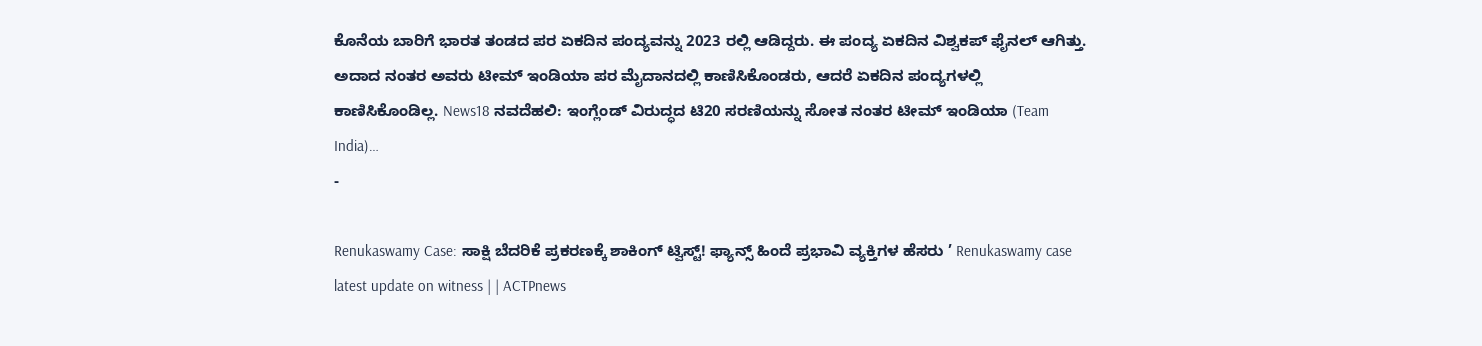ಕೊನೆಯ ಬಾರಿಗೆ ಭಾರತ ತಂಡದ ಪರ ಏಕದಿನ ಪಂದ್ಯವನ್ನು 2023 ರಲ್ಲಿ ಆಡಿದ್ದರು. ಈ ಪಂದ್ಯ ಏಕದಿನ ವಿಶ್ವಕಪ್ ಫೈನಲ್ ಆಗಿತ್ತು. ಅದಾದ ನಂತರ ಅವರು ಟೀಮ್ ಇಂಡಿಯಾ ಪರ ಮೈದಾನದಲ್ಲಿ ಕಾಣಿಸಿಕೊಂಡರು, ಆದರೆ ಏಕದಿನ ಪಂದ್ಯಗಳಲ್ಲಿ ಕಾಣಿಸಿಕೊಂಡಿಲ್ಲ. News18 ನವದೆಹಲಿ: ಇಂಗ್ಲೆಂಡ್ ವಿರುದ್ಧದ ಟಿ20 ಸರಣಿಯನ್ನು ಸೋತ ನಂತರ ಟೀಮ್ ಇಂಡಿಯಾ (Team India)…
-

Renukaswamy Case: ಸಾಕ್ಷಿ ಬೆದರಿಕೆ ಪ್ರಕರಣಕ್ಕೆ ಶಾಕಿಂಗ್ ಟ್ವಿಸ್ಟ್! ಫ್ಯಾನ್ಸ್ ಹಿಂದೆ ಪ್ರಭಾವಿ ವ್ಯಕ್ತಿಗಳ ಹೆಸರು ’ Renukaswamy case latest update on witness | | ACTPnews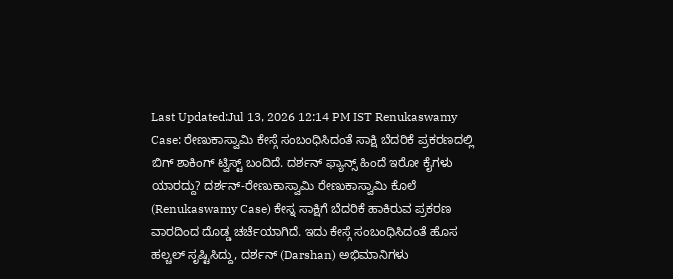Last Updated:Jul 13, 2026 12:14 PM IST Renukaswamy Case: ರೇಣುಕಾಸ್ವಾಮಿ ಕೇಸ್ಗೆ ಸಂಬಂಧಿಸಿದಂತೆ ಸಾಕ್ಷಿ ಬೆದರಿಕೆ ಪ್ರಕರಣದಲ್ಲಿ ಬಿಗ್ ಶಾಕಿಂಗ್ ಟ್ವಿಸ್ಟ್ ಬಂದಿದೆ. ದರ್ಶನ್ ಫ್ಯಾನ್ಸ್ ಹಿಂದೆ ಇರೋ ಕೈಗಳು ಯಾರದ್ದು? ದರ್ಶನ್-ರೇಣುಕಾಸ್ವಾಮಿ ರೇಣುಕಾಸ್ವಾಮಿ ಕೊಲೆ (Renukaswamy Case) ಕೇಸ್ನ ಸಾಕ್ಷಿಗೆ ಬೆದರಿಕೆ ಹಾಕಿರುವ ಪ್ರಕರಣ ವಾರದಿಂದ ದೊಡ್ಡ ಚರ್ಚೆಯಾಗಿದೆ. ಇದು ಕೇಸ್ಗೆ ಸಂಬಂಧಿಸಿದಂತೆ ಹೊಸ ಹಲ್ಚಲ್ ಸೃಷ್ಟಿಸಿದ್ದು, ದರ್ಶನ್ (Darshan) ಅಭಿಮಾನಿಗಳು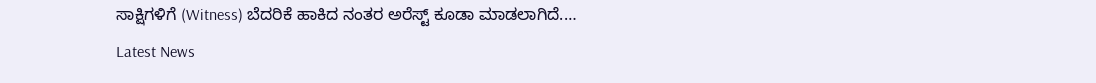ಸಾಕ್ಷಿಗಳಿಗೆ (Witness) ಬೆದರಿಕೆ ಹಾಕಿದ ನಂತರ ಅರೆಸ್ಟ್ ಕೂಡಾ ಮಾಡಲಾಗಿದೆ.…
Latest News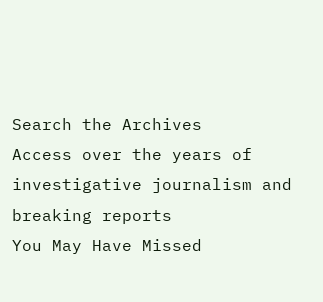Search the Archives
Access over the years of investigative journalism and breaking reports
You May Have Missed